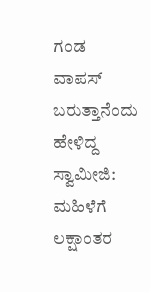ಗಂಡ ವಾಪಸ್ ಬರುತ್ತಾನೆಂದು ಹೇಳಿದ್ದ ಸ್ವಾಮೀಜಿ: ಮಹಿಳೆಗೆ ಲಕ್ಷಾಂತರ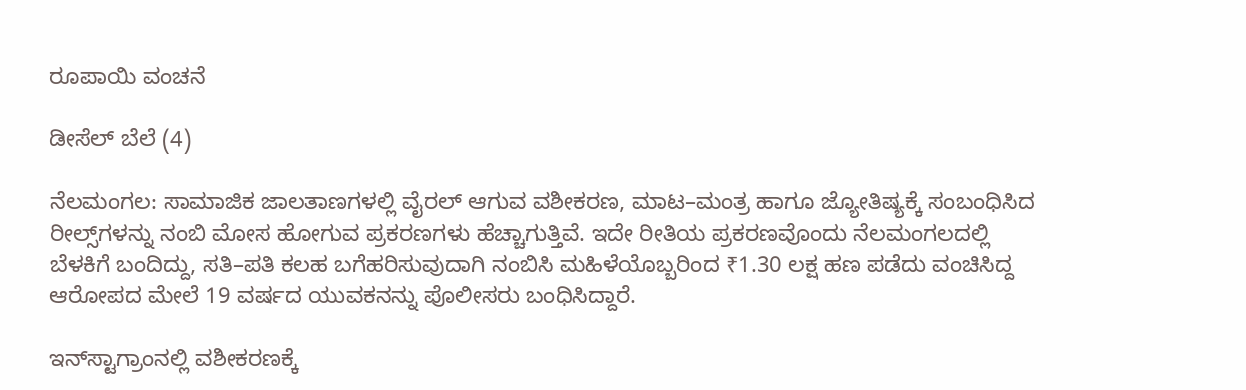ರೂಪಾಯಿ ವಂಚನೆ

ಡೀಸೆಲ್ ಬೆಲೆ (4)

ನೆಲಮಂಗಲ: ಸಾಮಾಜಿಕ ಜಾಲತಾಣಗಳಲ್ಲಿ ವೈರಲ್ ಆಗುವ ವಶೀಕರಣ, ಮಾಟ–ಮಂತ್ರ ಹಾಗೂ ಜ್ಯೋತಿಷ್ಯಕ್ಕೆ ಸಂಬಂಧಿಸಿದ ರೀಲ್ಸ್‌ಗಳನ್ನು ನಂಬಿ ಮೋಸ ಹೋಗುವ ಪ್ರಕರಣಗಳು ಹೆಚ್ಚಾಗುತ್ತಿವೆ. ಇದೇ ರೀತಿಯ ಪ್ರಕರಣವೊಂದು ನೆಲಮಂಗಲದಲ್ಲಿ ಬೆಳಕಿಗೆ ಬಂದಿದ್ದು, ಸತಿ–ಪತಿ ಕಲಹ ಬಗೆಹರಿಸುವುದಾಗಿ ನಂಬಿಸಿ ಮಹಿಳೆಯೊಬ್ಬರಿಂದ ₹1.30 ಲಕ್ಷ ಹಣ ಪಡೆದು ವಂಚಿಸಿದ್ದ ಆರೋಪದ ಮೇಲೆ 19 ವರ್ಷದ ಯುವಕನನ್ನು ಪೊಲೀಸರು ಬಂಧಿಸಿದ್ದಾರೆ.

ಇನ್‌ಸ್ಟಾಗ್ರಾಂನಲ್ಲಿ ವಶೀಕರಣಕ್ಕೆ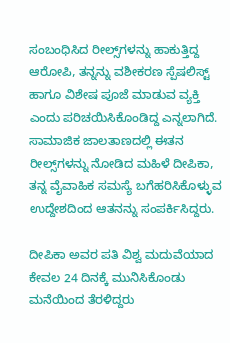ಸಂಬಂಧಿಸಿದ ರೀಲ್ಸ್‌ಗಳನ್ನು ಹಾಕುತ್ತಿದ್ದ ಆರೋಪಿ, ತನ್ನನ್ನು ವಶೀಕರಣ ಸ್ಪೆಷಲಿಸ್ಟ್ ಹಾಗೂ ವಿಶೇಷ ಪೂಜೆ ಮಾಡುವ ವ್ಯಕ್ತಿ ಎಂದು ಪರಿಚಯಿಸಿಕೊಂಡಿದ್ದ ಎನ್ನಲಾಗಿದೆ. ಸಾಮಾಜಿಕ ಜಾಲತಾಣದಲ್ಲಿ ಈತನ ರೀಲ್ಸ್‌ಗಳನ್ನು ನೋಡಿದ ಮಹಿಳೆ ದೀಪಿಕಾ, ತನ್ನ ವೈವಾಹಿಕ ಸಮಸ್ಯೆ ಬಗೆಹರಿಸಿಕೊಳ್ಳುವ ಉದ್ದೇಶದಿಂದ ಆತನನ್ನು ಸಂಪರ್ಕಿಸಿದ್ದರು.

ದೀಪಿಕಾ ಅವರ ಪತಿ ವಿಶ್ವ ಮದುವೆಯಾದ ಕೇವಲ 24 ದಿನಕ್ಕೆ ಮುನಿಸಿಕೊಂಡು ಮನೆಯಿಂದ ತೆರಳಿದ್ದರು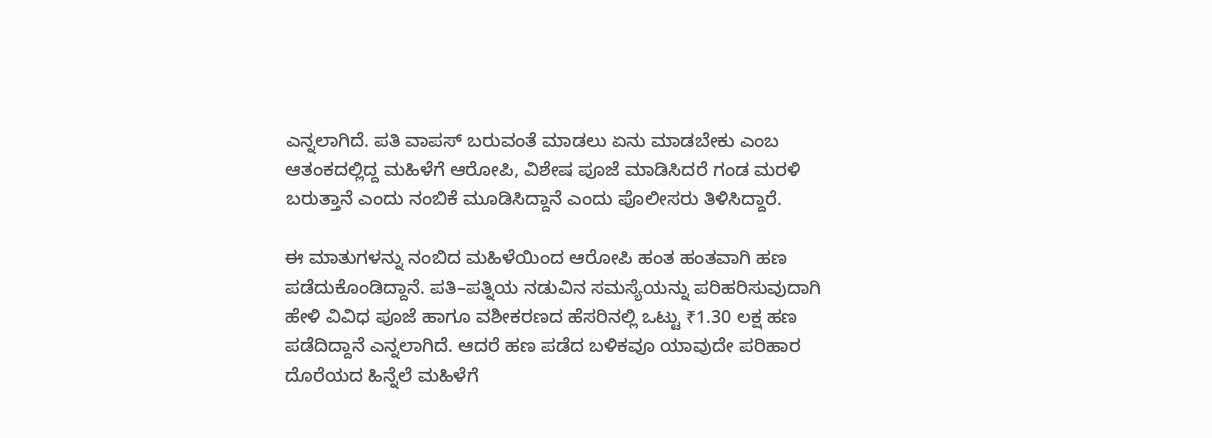ಎನ್ನಲಾಗಿದೆ. ಪತಿ ವಾಪಸ್ ಬರುವಂತೆ ಮಾಡಲು ಏನು ಮಾಡಬೇಕು ಎಂಬ ಆತಂಕದಲ್ಲಿದ್ದ ಮಹಿಳೆಗೆ ಆರೋಪಿ, ವಿಶೇಷ ಪೂಜೆ ಮಾಡಿಸಿದರೆ ಗಂಡ ಮರಳಿ ಬರುತ್ತಾನೆ ಎಂದು ನಂಬಿಕೆ ಮೂಡಿಸಿದ್ದಾನೆ ಎಂದು ಪೊಲೀಸರು ತಿಳಿಸಿದ್ದಾರೆ.

ಈ ಮಾತುಗಳನ್ನು ನಂಬಿದ ಮಹಿಳೆಯಿಂದ ಆರೋಪಿ ಹಂತ ಹಂತವಾಗಿ ಹಣ ಪಡೆದುಕೊಂಡಿದ್ದಾನೆ. ಪತಿ–ಪತ್ನಿಯ ನಡುವಿನ ಸಮಸ್ಯೆಯನ್ನು ಪರಿಹರಿಸುವುದಾಗಿ ಹೇಳಿ ವಿವಿಧ ಪೂಜೆ ಹಾಗೂ ವಶೀಕರಣದ ಹೆಸರಿನಲ್ಲಿ ಒಟ್ಟು ₹1.30 ಲಕ್ಷ ಹಣ ಪಡೆದಿದ್ದಾನೆ ಎನ್ನಲಾಗಿದೆ. ಆದರೆ ಹಣ ಪಡೆದ ಬಳಿಕವೂ ಯಾವುದೇ ಪರಿಹಾರ ದೊರೆಯದ ಹಿನ್ನೆಲೆ ಮಹಿಳೆಗೆ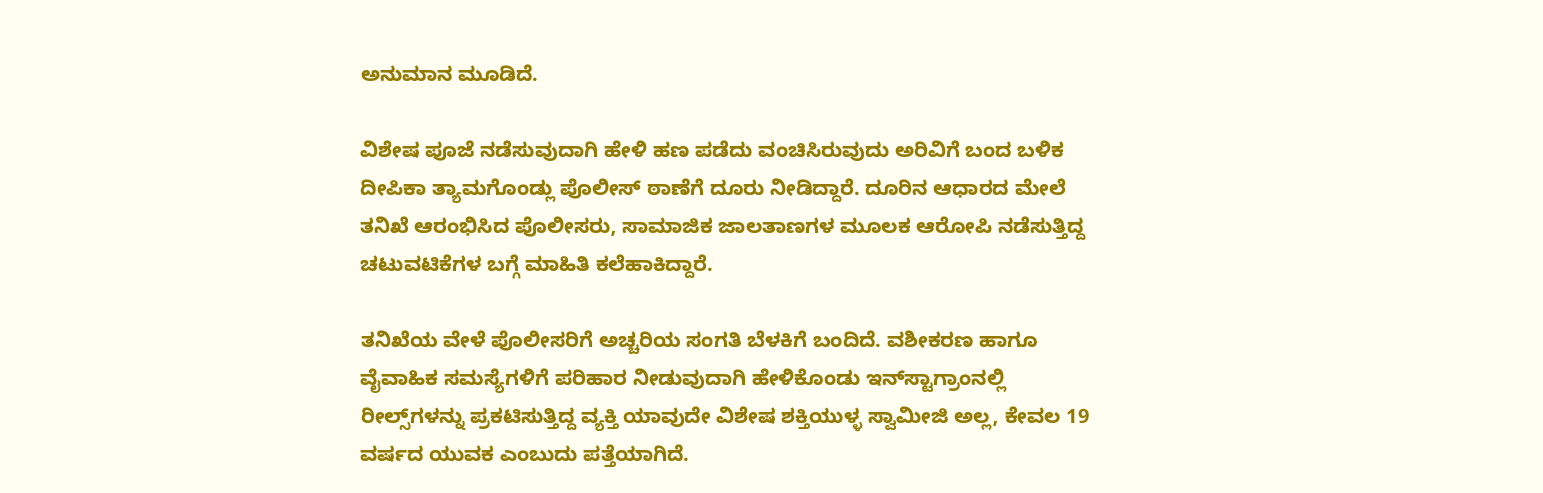ಅನುಮಾನ ಮೂಡಿದೆ.

ವಿಶೇಷ ಪೂಜೆ ನಡೆಸುವುದಾಗಿ ಹೇಳಿ ಹಣ ಪಡೆದು ವಂಚಿಸಿರುವುದು ಅರಿವಿಗೆ ಬಂದ ಬಳಿಕ ದೀಪಿಕಾ ತ್ಯಾಮಗೊಂಡ್ಲು ಪೊಲೀಸ್ ಠಾಣೆಗೆ ದೂರು ನೀಡಿದ್ದಾರೆ. ದೂರಿನ ಆಧಾರದ ಮೇಲೆ ತನಿಖೆ ಆರಂಭಿಸಿದ ಪೊಲೀಸರು, ಸಾಮಾಜಿಕ ಜಾಲತಾಣಗಳ ಮೂಲಕ ಆರೋಪಿ ನಡೆಸುತ್ತಿದ್ದ ಚಟುವಟಿಕೆಗಳ ಬಗ್ಗೆ ಮಾಹಿತಿ ಕಲೆಹಾಕಿದ್ದಾರೆ.

ತನಿಖೆಯ ವೇಳೆ ಪೊಲೀಸರಿಗೆ ಅಚ್ಚರಿಯ ಸಂಗತಿ ಬೆಳಕಿಗೆ ಬಂದಿದೆ. ವಶೀಕರಣ ಹಾಗೂ ವೈವಾಹಿಕ ಸಮಸ್ಯೆಗಳಿಗೆ ಪರಿಹಾರ ನೀಡುವುದಾಗಿ ಹೇಳಿಕೊಂಡು ಇನ್‌ಸ್ಟಾಗ್ರಾಂನಲ್ಲಿ ರೀಲ್ಸ್‌ಗಳನ್ನು ಪ್ರಕಟಿಸುತ್ತಿದ್ದ ವ್ಯಕ್ತಿ ಯಾವುದೇ ವಿಶೇಷ ಶಕ್ತಿಯುಳ್ಳ ಸ್ವಾಮೀಜಿ ಅಲ್ಲ, ಕೇವಲ 19 ವರ್ಷದ ಯುವಕ ಎಂಬುದು ಪತ್ತೆಯಾಗಿದೆ.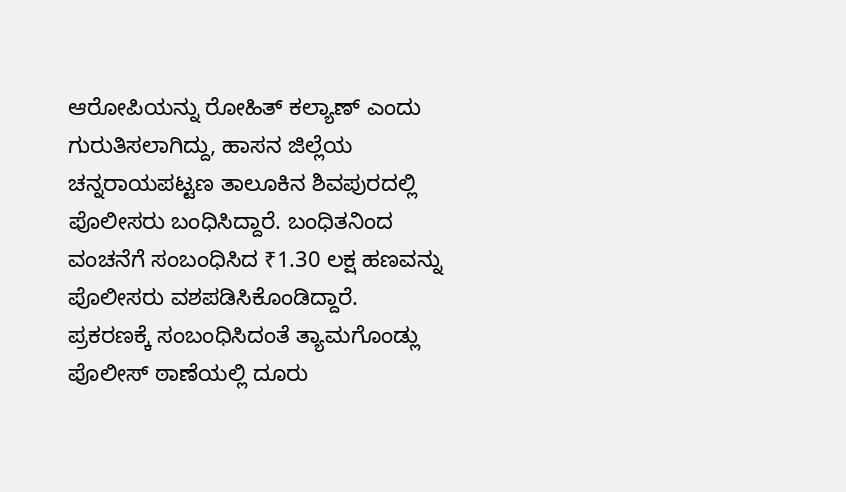ಆರೋಪಿಯನ್ನು ರೋಹಿತ್ ಕಲ್ಯಾಣ್ ಎಂದು ಗುರುತಿಸಲಾಗಿದ್ದು, ಹಾಸನ ಜಿಲ್ಲೆಯ ಚನ್ನರಾಯಪಟ್ಟಣ ತಾಲೂಕಿನ ಶಿವಪುರದಲ್ಲಿ ಪೊಲೀಸರು ಬಂಧಿಸಿದ್ದಾರೆ. ಬಂಧಿತನಿಂದ ವಂಚನೆಗೆ ಸಂಬಂಧಿಸಿದ ₹1.30 ಲಕ್ಷ ಹಣವನ್ನು ಪೊಲೀಸರು ವಶಪಡಿಸಿಕೊಂಡಿದ್ದಾರೆ. ಪ್ರಕರಣಕ್ಕೆ ಸಂಬಂಧಿಸಿದಂತೆ ತ್ಯಾಮಗೊಂಡ್ಲು ಪೊಲೀಸ್ ಠಾಣೆಯಲ್ಲಿ ದೂರು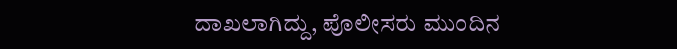ದಾಖಲಾಗಿದ್ದು, ಪೊಲೀಸರು ಮುಂದಿನ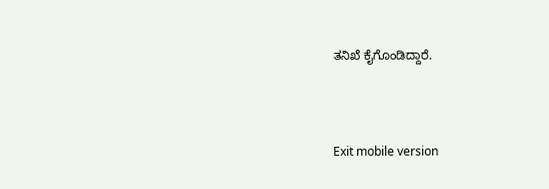ತನಿಖೆ ಕೈಗೊಂಡಿದ್ದಾರೆ.



Exit mobile version